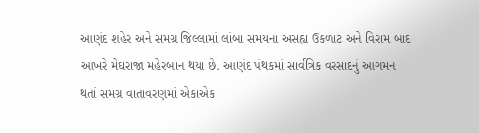આણંદ શહેર અને સમગ્ર જિલ્લામાં લાંબા સમયના અસહ્ય ઉકળાટ અને વિરામ બાદ આખરે મેઘરાજા મહેરબાન થયા છે. આણંદ પંથકમાં સાર્વત્રિક વરસાદનું આગમન થતાં સમગ્ર વાતાવરણમાં એકાએક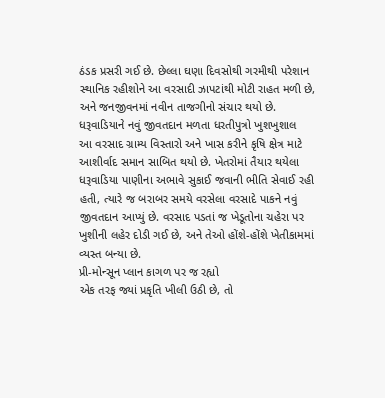ઠંડક પ્રસરી ગઈ છે. છેલ્લા ઘણા દિવસોથી ગરમીથી પરેશાન સ્થાનિક રહીશોને આ વરસાદી ઝાપટાંથી મોટી રાહત મળી છે, અને જનજીવનમાં નવીન તાજગીનો સંચાર થયો છે.
ધરૂવાડિયાને નવું જીવતદાન મળતા ધરતીપુત્રો ખુશખુશાલ
આ વરસાદ ગ્રામ્ય વિસ્તારો અને ખાસ કરીને કૃષિ ક્ષેત્ર માટે આશીર્વાદ સમાન સાબિત થયો છે. ખેતરોમાં તૈયાર થયેલા ધરૂવાડિયા પાણીના અભાવે સુકાઈ જવાની ભીતિ સેવાઈ રહી હતી, ત્યારે જ બરાબર સમયે વરસેલા વરસાદે પાકને નવું જીવતદાન આપ્યું છે. વરસાદ પડતાં જ ખેડૂતોના ચહેરા પર ખુશીની લહેર દોડી ગઈ છે, અને તેઓ હોંશે-હોંશે ખેતીકામમાં વ્યસ્ત બન્યા છે.
પ્રી-મોન્સૂન પ્લાન કાગળ પર જ રહ્યો
એક તરફ જ્યાં પ્રકૃતિ ખીલી ઉઠી છે, તો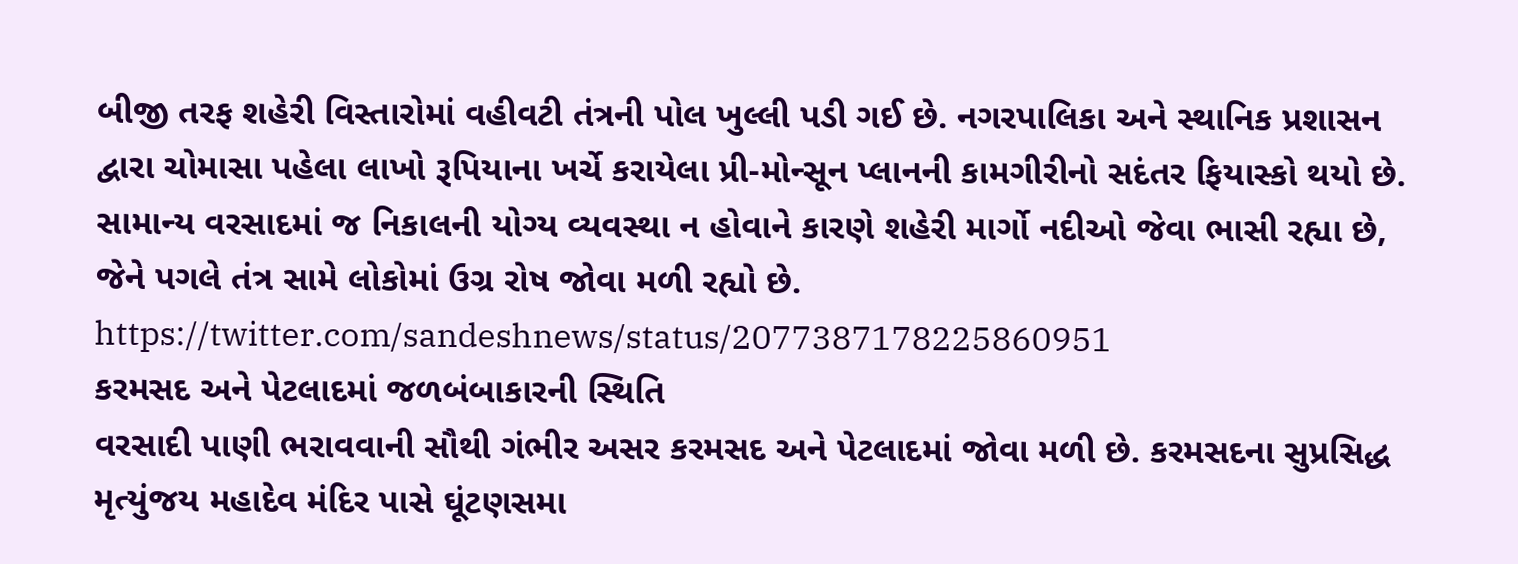બીજી તરફ શહેરી વિસ્તારોમાં વહીવટી તંત્રની પોલ ખુલ્લી પડી ગઈ છે. નગરપાલિકા અને સ્થાનિક પ્રશાસન દ્વારા ચોમાસા પહેલા લાખો રૂપિયાના ખર્ચે કરાયેલા પ્રી-મોન્સૂન પ્લાનની કામગીરીનો સદંતર ફિયાસ્કો થયો છે. સામાન્ય વરસાદમાં જ નિકાલની યોગ્ય વ્યવસ્થા ન હોવાને કારણે શહેરી માર્ગો નદીઓ જેવા ભાસી રહ્યા છે, જેને પગલે તંત્ર સામે લોકોમાં ઉગ્ર રોષ જોવા મળી રહ્યો છે.
https://twitter.com/sandeshnews/status/2077387178225860951
કરમસદ અને પેટલાદમાં જળબંબાકારની સ્થિતિ
વરસાદી પાણી ભરાવવાની સૌથી ગંભીર અસર કરમસદ અને પેટલાદમાં જોવા મળી છે. કરમસદના સુપ્રસિદ્ધ મૃત્યુંજય મહાદેવ મંદિર પાસે ઘૂંટણસમા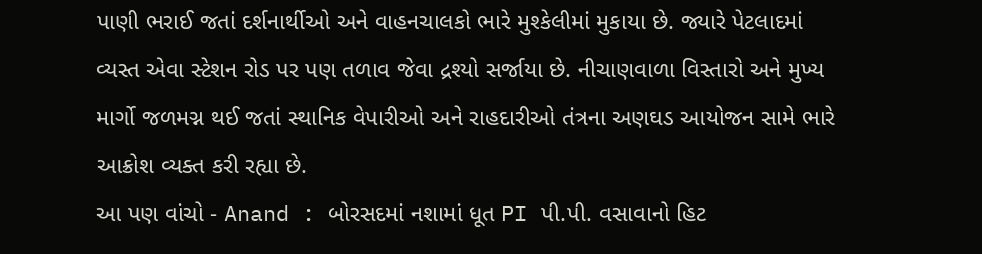પાણી ભરાઈ જતાં દર્શનાર્થીઓ અને વાહનચાલકો ભારે મુશ્કેલીમાં મુકાયા છે. જ્યારે પેટલાદમાં વ્યસ્ત એવા સ્ટેશન રોડ પર પણ તળાવ જેવા દ્રશ્યો સર્જાયા છે. નીચાણવાળા વિસ્તારો અને મુખ્ય માર્ગો જળમગ્ન થઈ જતાં સ્થાનિક વેપારીઓ અને રાહદારીઓ તંત્રના અણઘડ આયોજન સામે ભારે આક્રોશ વ્યક્ત કરી રહ્યા છે.
આ પણ વાંચો - Anand : બોરસદમાં નશામાં ધૂત PI પી.પી. વસાવાનો હિટ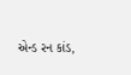એન્ડ રન કાંડ,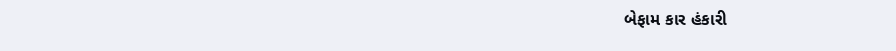બેફામ કાર હંકારી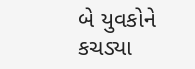બે યુવકોને કચડ્યા